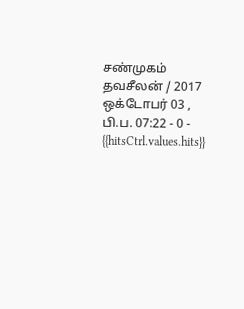சண்முகம் தவசீலன் / 2017 ஒக்டோபர் 03 , பி.ப. 07:22 - 0 - {{hitsCtrl.values.hits}}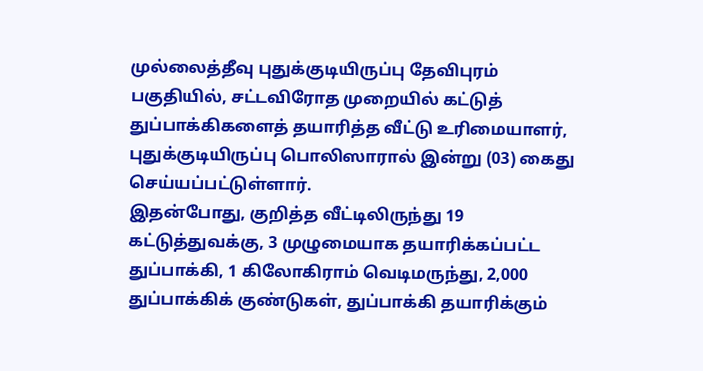முல்லைத்தீவு புதுக்குடியிருப்பு தேவிபுரம் பகுதியில், சட்டவிரோத முறையில் கட்டுத் துப்பாக்கிகளைத் தயாரித்த வீட்டு உரிமையாளர், புதுக்குடியிருப்பு பொலிஸாரால் இன்று (03) கைது செய்யப்பட்டுள்ளார்.
இதன்போது, குறித்த வீட்டிலிருந்து 19 கட்டுத்துவக்கு, 3 முழுமையாக தயாரிக்கப்பட்ட துப்பாக்கி, 1 கிலோகிராம் வெடிமருந்து, 2,000 துப்பாக்கிக் குண்டுகள், துப்பாக்கி தயாரிக்கும்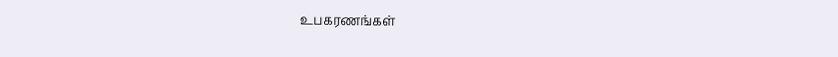உபகரணங்கள்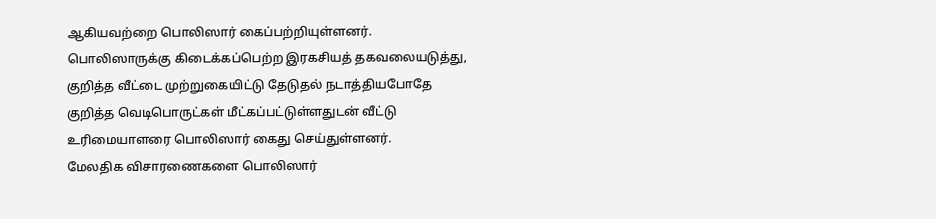ஆகியவற்றை பொலிஸார் கைப்பற்றியுள்ளனர்.
பொலிஸாருக்கு கிடைக்கப்பெற்ற இரகசியத் தகவலையடுத்து, குறித்த வீட்டை முற்றுகையிட்டு தேடுதல் நடாத்தியபோதே குறித்த வெடிபொருட்கள் மீட்கப்பட்டுள்ளதுடன் வீட்டு உரிமையாளரை பொலிஸார் கைது செய்துள்ளனர்.
மேலதிக விசாரணைகளை பொலிஸார்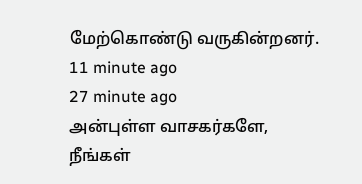மேற்கொண்டு வருகின்றனர்.
11 minute ago
27 minute ago
அன்புள்ள வாசகர்களே,
நீங்கள்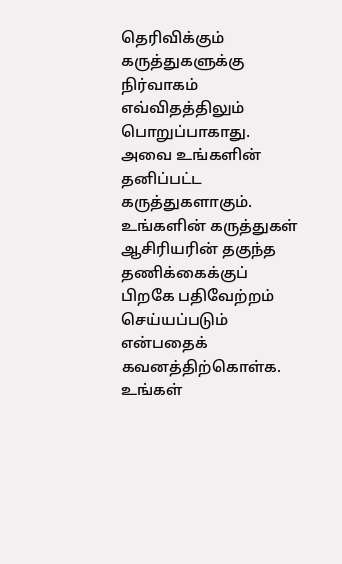தெரிவிக்கும் கருத்துகளுக்கு நிர்வாகம் எவ்விதத்திலும் பொறுப்பாகாது. அவை உங்களின் தனிப்பட்ட கருத்துகளாகும். உங்களின் கருத்துகள் ஆசிரியரின் தகுந்த தணிக்கைக்குப் பிறகே பதிவேற்றம் செய்யப்படும் என்பதைக் கவனத்திற்கொள்க. உங்கள்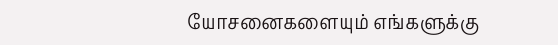யோசனைகளையும் எங்களுக்கு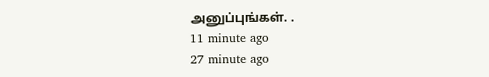அனுப்புங்கள். .
11 minute ago
27 minute ago